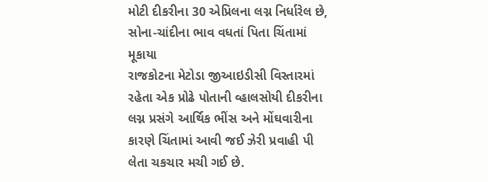મોટી દીકરીના 30 એપ્રિલના લગ્ન નિર્ધારેલ છે, સોના-ચાંદીના ભાવ વધતાં પિતા ચિંતામાં મૂકાયા
રાજકોટના મેટોડા જીઆઇડીસી વિસ્તારમાં રહેતા એક પ્રોઢે પોતાની વ્હાલસોયી દીકરીના લગ્ન પ્રસંગે આર્થિક ભીંસ અને મોંઘવારીના કારણે ચિંતામાં આવી જઈ ઝેરી પ્રવાહી પી લેતા ચકચાર મચી ગઈ છે.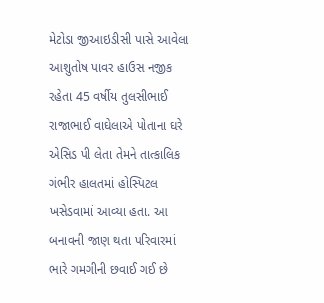મેટોડા જીઆઇડીસી પાસે આવેલા આશુતોષ પાવર હાઉસ નજીક રહેતા 45 વર્ષીય તુલસીભાઈ રાજાભાઈ વાઘેલાએ પોતાના ઘરે એસિડ પી લેતા તેમને તાત્કાલિક ગંભીર હાલતમાં હોસ્પિટલ ખસેડવામાં આવ્યા હતા. આ બનાવની જાણ થતા પરિવારમાં ભારે ગમગીની છવાઈ ગઈ છે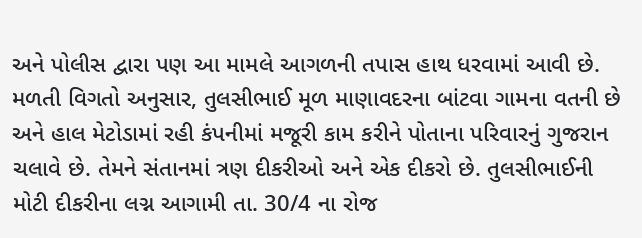અને પોલીસ દ્વારા પણ આ મામલે આગળની તપાસ હાથ ધરવામાં આવી છે.
મળતી વિગતો અનુસાર, તુલસીભાઈ મૂળ માણાવદરના બાંટવા ગામના વતની છે અને હાલ મેટોડામાં રહી કંપનીમાં મજૂરી કામ કરીને પોતાના પરિવારનું ગુજરાન ચલાવે છે. તેમને સંતાનમાં ત્રણ દીકરીઓ અને એક દીકરો છે. તુલસીભાઈની મોટી દીકરીના લગ્ન આગામી તા. 30/4 ના રોજ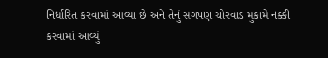નિર્ધારિત કરવામાં આવ્યા છે અને તેનું સગપણ ચોરવાડ મુકામે નક્કી કરવામાં આવ્યું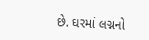છે. ઘરમાં લગ્નનો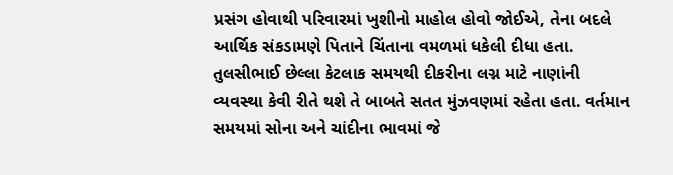પ્રસંગ હોવાથી પરિવારમાં ખુશીનો માહોલ હોવો જોઈએ, તેના બદલે આર્થિક સંકડામણે પિતાને ચિંતાના વમળમાં ધકેલી દીધા હતા.
તુલસીભાઈ છેલ્લા કેટલાક સમયથી દીકરીના લગ્ન માટે નાણાંની વ્યવસ્થા કેવી રીતે થશે તે બાબતે સતત મુંઝવણમાં રહેતા હતા. વર્તમાન સમયમાં સોના અને ચાંદીના ભાવમાં જે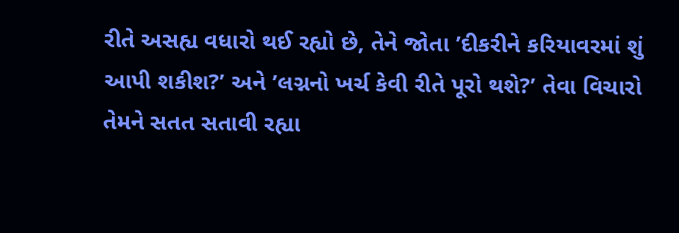રીતે અસહ્ય વધારો થઈ રહ્યો છે, તેને જોતા ’દીકરીને કરિયાવરમાં શું આપી શકીશ?’ અને ’લગ્નનો ખર્ચ કેવી રીતે પૂરો થશે?’ તેવા વિચારો તેમને સતત સતાવી રહ્યા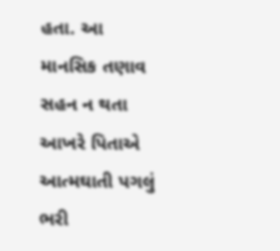હતા. આ માનસિક તણાવ સહન ન થતા આખરે પિતાએ આત્મઘાતી પગલું ભરી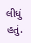લીધું હતું.